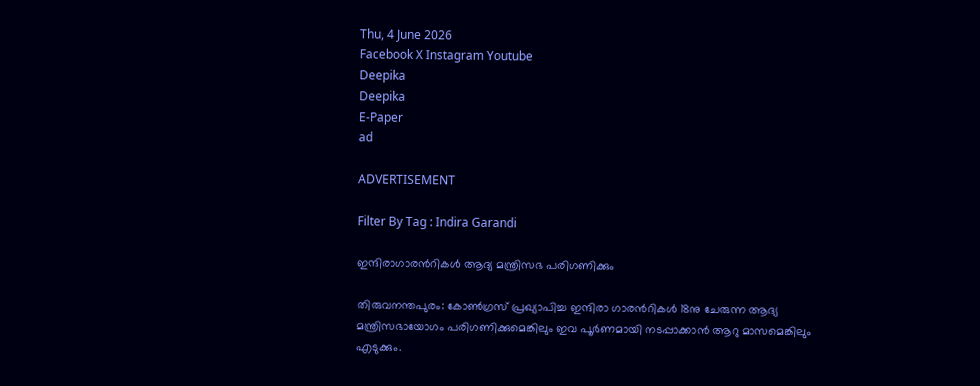Thu, 4 June 2026
Facebook X Instagram Youtube
Deepika
Deepika
E-Paper
ad

ADVERTISEMENT

Filter By Tag : Indira Garandi

ഇന്ദിരാഗാരന്‍റികൾ ആദ്യ മന്ത്രിസഭ പരിഗണിക്കും

തിരുവനന്തപുരം: കോണ്‍ഗ്രസ് പ്രഖ്യാപിച്ച ഇന്ദിരാ ഗാരന്‍റികൾ 18നു ചേരുന്ന ആദ്യ മന്ത്രിസഭായോഗം പരിഗണിക്കുമെങ്കിലും ഇവ പൂർണമായി നടപ്പാക്കാൻ ആറു മാസമെങ്കിലും എടുക്കും.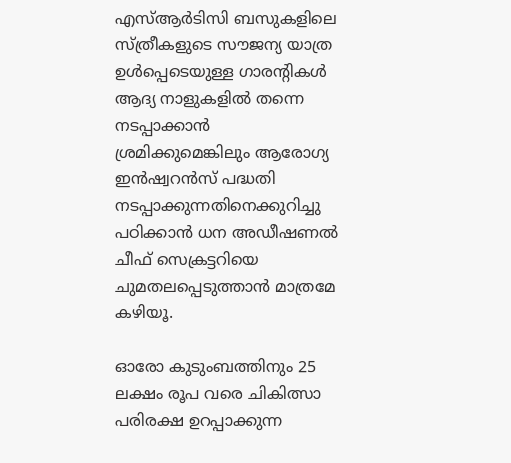എസ്ആർടിസി ബസുകളിലെ സ്ത്രീകളുടെ സൗജന്യ യാത്ര ഉൾപ്പെടെയുള്ള ഗാരന്‍റികൾ ആദ്യ നാളുകളിൽ തന്നെ നടപ്പാക്കാൻ ശ്രമിക്കുമെങ്കിലും ആരോഗ്യ ഇൻഷ്വറൻസ് പദ്ധതി നടപ്പാക്കുന്നതിനെക്കുറിച്ചു പഠിക്കാൻ ധന അഡീഷണൽ ചീഫ് സെക്രട്ടറിയെ ചുമതലപ്പെടുത്താൻ മാത്രമേ കഴിയൂ.

ഓരോ കുടുംബത്തിനും 25 ലക്ഷം രൂപ വരെ ചികിത്സാ പരിരക്ഷ ഉറപ്പാക്കുന്ന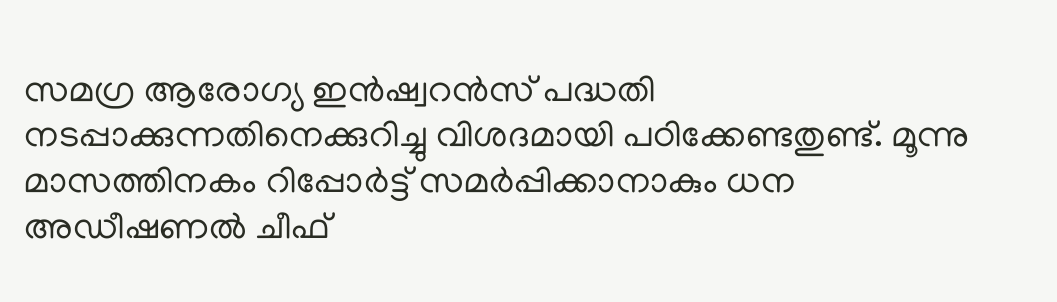സമഗ്ര ആരോഗ്യ ഇൻഷ്വറൻസ് പദ്ധതി നടപ്പാക്കുന്നതിനെക്കുറിച്ചു വിശദമായി പഠിക്കേണ്ടതുണ്ട്. മൂന്നു മാസത്തിനകം റിപ്പോർട്ട് സമർപ്പിക്കാനാകും ധന അഡീഷണൽ ചീഫ്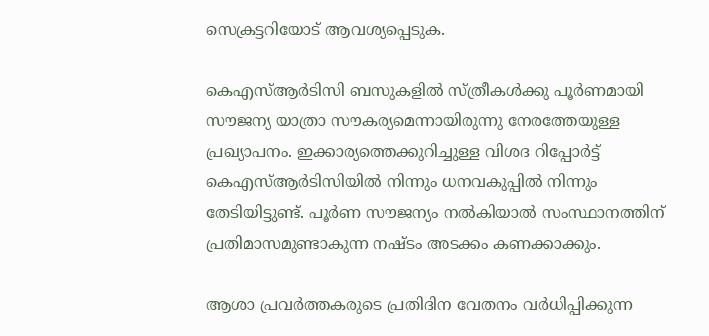സെക്രട്ടറിയോട് ആവശ്യപ്പെടുക.

കെഎസ്ആർടിസി ബസുകളിൽ സ്ത്രീകൾക്കു പൂർണമായി സൗജന്യ യാത്രാ സൗകര്യമെന്നായിരുന്നു നേരത്തേയുള്ള പ്രഖ്യാപനം. ഇക്കാര്യത്തെക്കുറിച്ചുള്ള വിശദ റിപ്പോർട്ട് കെഎസ്ആർടിസിയിൽ നിന്നും ധനവകുപ്പിൽ നിന്നും തേടിയിട്ടുണ്ട്. പൂർണ സൗജന്യം നൽകിയാൽ സംസ്ഥാനത്തിന് പ്രതിമാസമുണ്ടാകുന്ന നഷ്ടം അടക്കം കണക്കാക്കും.

ആശാ പ്രവർത്തകരുടെ പ്രതിദിന വേതനം വർധിപ്പിക്കുന്ന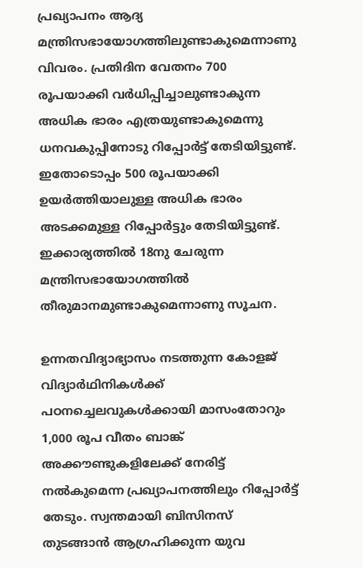പ്രഖ്യാപനം ആദ്യ മന്ത്രിസഭായോഗത്തിലുണ്ടാകുമെന്നാണു വിവരം. പ്രതിദിന വേതനം 700 രൂപയാക്കി വർധിപ്പിച്ചാലുണ്ടാകുന്ന അധിക ഭാരം എത്രയുണ്ടാകുമെന്നു ധനവകുപ്പിനോടു റിപ്പോർട്ട് തേടിയിട്ടുണ്ട്. ഇതോടൊപ്പം 500 രൂപയാക്കി ഉയർത്തിയാലുള്ള അധിക ഭാരം അടക്കമുള്ള റിപ്പോർട്ടും തേടിയിട്ടുണ്ട്. ഇക്കാര്യത്തിൽ 18നു ചേരുന്ന മന്ത്രിസഭായോഗത്തിൽ തീരുമാനമുണ്ടാകുമെന്നാണു സൂചന.

ഉന്നതവിദ്യാഭ്യാസം നടത്തുന്ന കോളജ് വിദ്യാർഥിനികൾക്ക് പഠനച്ചെലവുകൾക്കായി മാസംതോറും 1,000 രൂപ വീതം ബാങ്ക് അക്കൗണ്ടുകളിലേക്ക് നേരിട്ട് നൽകുമെന്ന പ്രഖ്യാപനത്തിലും റിപ്പോർട്ട് തേടും. സ്വന്തമായി ബിസിനസ് തുടങ്ങാൻ ആഗ്രഹിക്കുന്ന യുവ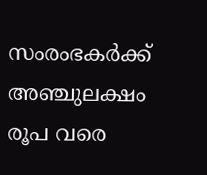സംരംഭകർക്ക് അഞ്ചുലക്ഷം രൂപ വരെ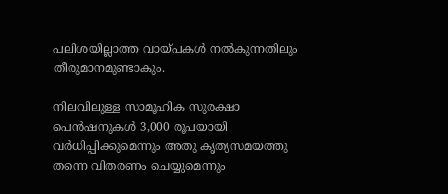പലിശയില്ലാത്ത വായ്പകൾ നൽകുന്നതിലും തീരുമാനമുണ്ടാകും.

നിലവിലുള്ള സാമൂഹിക സുരക്ഷാ പെൻഷനുകൾ 3,000 രൂപയായി വർധിപ്പിക്കുമെന്നും അതു കൃത്യസമയത്തു തന്നെ വിതരണം ചെയ്യുമെന്നും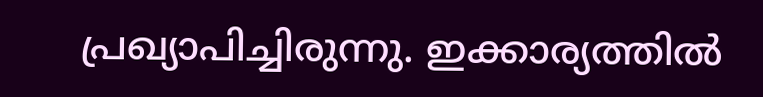പ്രഖ്യാപിച്ചിരുന്നു. ഇക്കാര്യത്തിൽ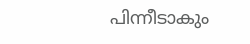പിന്നീടാകും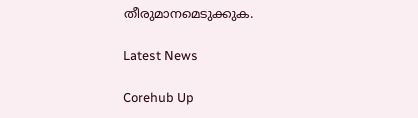തീരുമാനമെടുക്കുക.

Latest News

Corehub Up